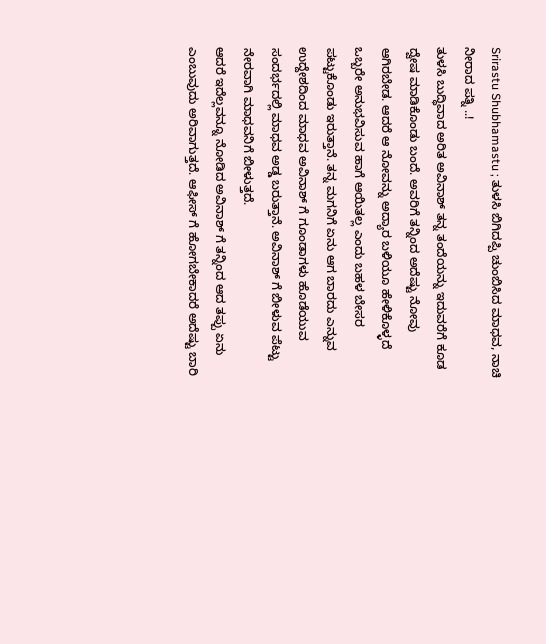Srirastu Shubhamastu ; ತುಳಸಿ ಬಿಗಿದಪ್ಪಿ ಚುಂಬಿಸಿದ ಮಾಧವ, ನಾಚಿ ನೀರಾದ ಪತ್ನಿ ..!
ತುಳಸಿ ಬುದ್ಧಿವಾದ ಅರಿತ ಅವಿನಾಶ್ ತನ್ನ ತಂದೆಯನ್ನು ಇದುವರೆಗೆ ಕೂಡ ದ್ವೇಷ ಮಾಡಿಕೊಂಡು ಬಂದೆ. ಅವರಿಗೆ ತನ್ನಿಂದ ಅದೆಷ್ಟು ನೋವು ಆಗಿರಬೇಡ. ಆದರೆ ಆ ನೋವನ್ನು ಅದ್ಯಾರ ಬಳಿಯೂ ಹೇಳಿಕೊಳ್ಳದೆ ಒಬ್ಬರೇ ಅನುಭವಿಸುವ ಹಾಗೆ ಆಯಿತಲ್ಲ ಎಂದು ಬಹಳ ಬೇಸರ ಪಟ್ಟುಕೊಂಡು ಇರುತ್ತಾನೆ. ತನ್ನ ಮಗನಿಗೆ ಏನು ಆಗ ಬಾರದು ಎನ್ನುವ ಉದ್ದೇಶದಿಂದ ಮಾಧವ ಅವಿನಾಶ್ ಗೆ ಗೂಂಡಾಗಳು ಹೊಡೆಯುವ ಸಂದರ್ಭದಲ್ಲಿ ಮಾಧವ ಅಡ್ಡ ಬರುತ್ತಾನೆ. ಅವಿನಾಶ್ ಗೆ ಬೀಳುವ ಪೆಟ್ಟು ನೇರವಾಗಿ ಮಾಧವನಿಗೆ ಬೀಳುತ್ತದೆ.
ಆದರೆ ಇದೆಲ್ಲವನ್ನೂ ನೋಡಿದ ಅವಿನಾಶ್ ಗೆ ತನ್ನಿಂದ ಆದ ತಪ್ಪು ಏನು ಎಂಬುವುದು ಅರಿವಾಗುತ್ತದೆ. ಆಫೀಸ್ ಗೆ ಹೋಗಬೇಕಾದರೆ ಅದೆಷ್ಟು ಬಾರಿ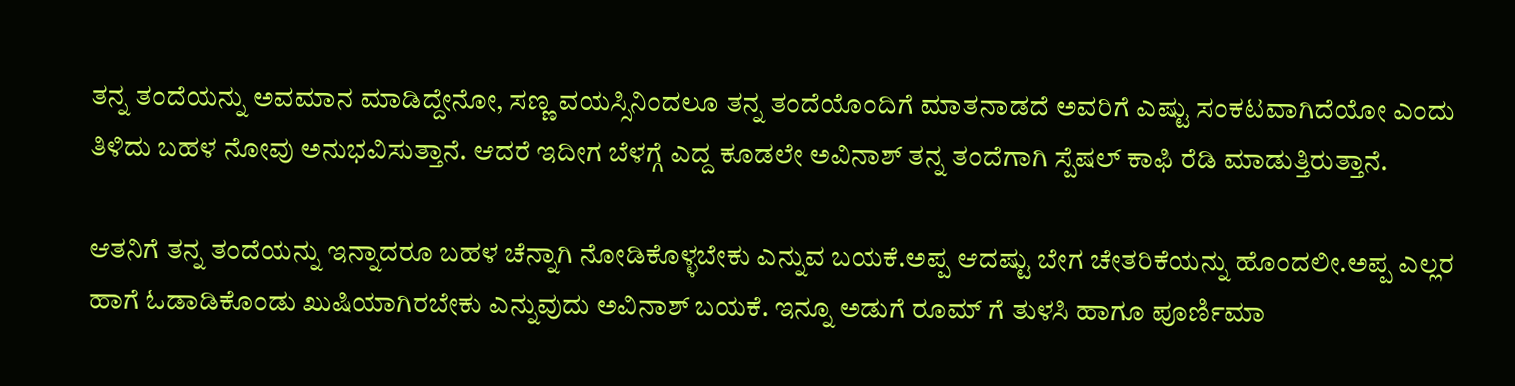ತನ್ನ ತಂದೆಯನ್ನು ಅವಮಾನ ಮಾಡಿದ್ದೇನೋ, ಸಣ್ಣ ವಯಸ್ಸಿನಿಂದಲೂ ತನ್ನ ತಂದೆಯೊಂದಿಗೆ ಮಾತನಾಡದೆ ಅವರಿಗೆ ಎಷ್ಟು ಸಂಕಟವಾಗಿದೆಯೋ ಎಂದು ತಿಳಿದು ಬಹಳ ನೋವು ಅನುಭವಿಸುತ್ತಾನೆ. ಆದರೆ ಇದೀಗ ಬೆಳಗ್ಗೆ ಎದ್ದ ಕೂಡಲೇ ಅವಿನಾಶ್ ತನ್ನ ತಂದೆಗಾಗಿ ಸ್ಪೆಷಲ್ ಕಾಫಿ ರೆಡಿ ಮಾಡುತ್ತಿರುತ್ತಾನೆ.

ಆತನಿಗೆ ತನ್ನ ತಂದೆಯನ್ನು ಇನ್ನಾದರೂ ಬಹಳ ಚೆನ್ನಾಗಿ ನೋಡಿಕೊಳ್ಳಬೇಕು ಎನ್ನುವ ಬಯಕೆ.ಅಪ್ಪ ಆದಷ್ಟು ಬೇಗ ಚೇತರಿಕೆಯನ್ನು ಹೊಂದಲೀ.ಅಪ್ಪ ಎಲ್ಲರ ಹಾಗೆ ಓಡಾಡಿಕೊಂಡು ಖುಷಿಯಾಗಿರಬೇಕು ಎನ್ನುವುದು ಅವಿನಾಶ್ ಬಯಕೆ. ಇನ್ನೂ ಅಡುಗೆ ರೂಮ್ ಗೆ ತುಳಸಿ ಹಾಗೂ ಪೂರ್ಣಿಮಾ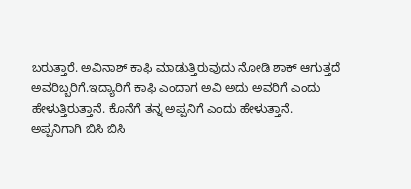ಬರುತ್ತಾರೆ. ಅವಿನಾಶ್ ಕಾಫಿ ಮಾಡುತ್ತಿರುವುದು ನೋಡಿ ಶಾಕ್ ಆಗುತ್ತದೆ ಅವರಿಬ್ಬರಿಗೆ.ಇದ್ಯಾರಿಗೆ ಕಾಫಿ ಎಂದಾಗ ಅವಿ ಅದು ಅವರಿಗೆ ಎಂದು ಹೇಳುತ್ತಿರುತ್ತಾನೆ. ಕೊನೆಗೆ ತನ್ನ ಅಪ್ಪನಿಗೆ ಎಂದು ಹೇಳುತ್ತಾನೆ.
ಅಪ್ಪನಿಗಾಗಿ ಬಿಸಿ ಬಿಸಿ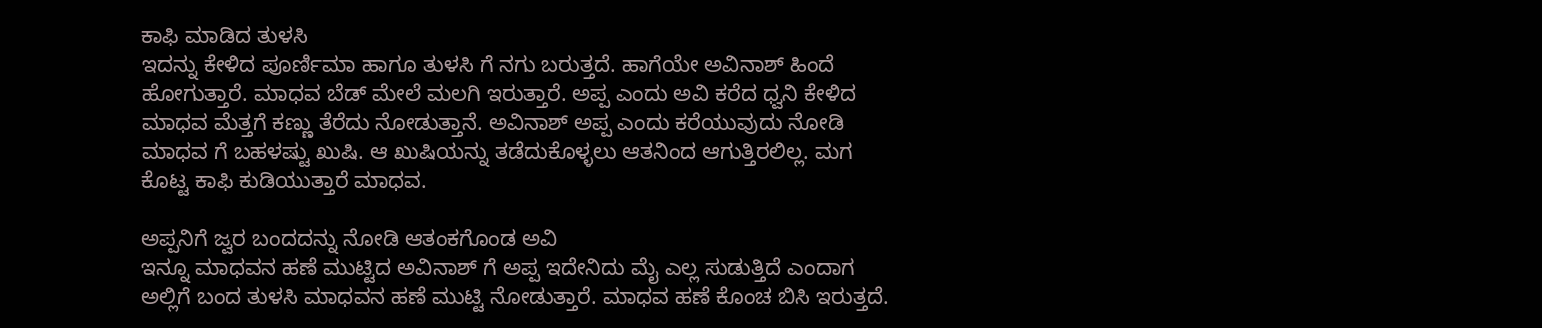ಕಾಫಿ ಮಾಡಿದ ತುಳಸಿ
ಇದನ್ನು ಕೇಳಿದ ಪೂರ್ಣಿಮಾ ಹಾಗೂ ತುಳಸಿ ಗೆ ನಗು ಬರುತ್ತದೆ. ಹಾಗೆಯೇ ಅವಿನಾಶ್ ಹಿಂದೆ ಹೋಗುತ್ತಾರೆ. ಮಾಧವ ಬೆಡ್ ಮೇಲೆ ಮಲಗಿ ಇರುತ್ತಾರೆ. ಅಪ್ಪ ಎಂದು ಅವಿ ಕರೆದ ಧ್ವನಿ ಕೇಳಿದ ಮಾಧವ ಮೆತ್ತಗೆ ಕಣ್ಣು ತೆರೆದು ನೋಡುತ್ತಾನೆ. ಅವಿನಾಶ್ ಅಪ್ಪ ಎಂದು ಕರೆಯುವುದು ನೋಡಿ ಮಾಧವ ಗೆ ಬಹಳಷ್ಟು ಖುಷಿ. ಆ ಖುಷಿಯನ್ನು ತಡೆದುಕೊಳ್ಳಲು ಆತನಿಂದ ಆಗುತ್ತಿರಲಿಲ್ಲ. ಮಗ ಕೊಟ್ಟ ಕಾಫಿ ಕುಡಿಯುತ್ತಾರೆ ಮಾಧವ.

ಅಪ್ಪನಿಗೆ ಜ್ವರ ಬಂದದನ್ನು ನೋಡಿ ಆತಂಕಗೊಂಡ ಅವಿ
ಇನ್ನೂ ಮಾಧವನ ಹಣೆ ಮುಟ್ಟಿದ ಅವಿನಾಶ್ ಗೆ ಅಪ್ಪ ಇದೇನಿದು ಮೈ ಎಲ್ಲ ಸುಡುತ್ತಿದೆ ಎಂದಾಗ ಅಲ್ಲಿಗೆ ಬಂದ ತುಳಸಿ ಮಾಧವನ ಹಣೆ ಮುಟ್ಟಿ ನೋಡುತ್ತಾರೆ. ಮಾಧವ ಹಣೆ ಕೊಂಚ ಬಿಸಿ ಇರುತ್ತದೆ.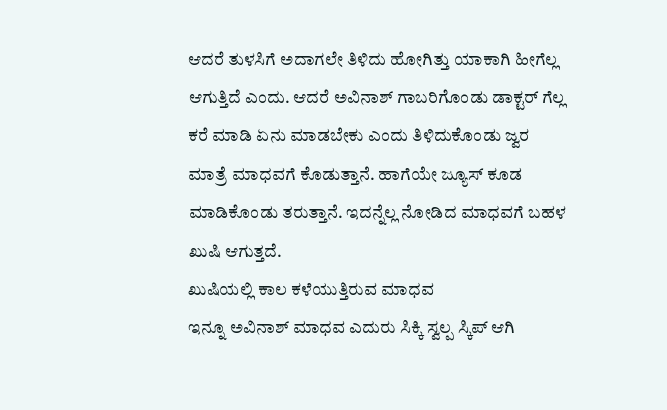ಆದರೆ ತುಳಸಿಗೆ ಅದಾಗಲೇ ತಿಳಿದು ಹೋಗಿತ್ತು ಯಾಕಾಗಿ ಹೀಗೆಲ್ಲ ಆಗುತ್ತಿದೆ ಎಂದು. ಆದರೆ ಅವಿನಾಶ್ ಗಾಬರಿಗೊಂಡು ಡಾಕ್ಟರ್ ಗೆಲ್ಲ ಕರೆ ಮಾಡಿ ಏನು ಮಾಡಬೇಕು ಎಂದು ತಿಳಿದುಕೊಂಡು ಜ್ವರ ಮಾತ್ರೆ ಮಾಧವಗೆ ಕೊಡುತ್ತಾನೆ. ಹಾಗೆಯೇ ಜ್ಯೂಸ್ ಕೂಡ ಮಾಡಿಕೊಂಡು ತರುತ್ತಾನೆ. ಇದನ್ನೆಲ್ಲ ನೋಡಿದ ಮಾಧವಗೆ ಬಹಳ ಖುಷಿ ಆಗುತ್ತದೆ.
ಖುಷಿಯಲ್ಲಿ ಕಾಲ ಕಳೆಯುತ್ತಿರುವ ಮಾಧವ
ಇನ್ನೂ ಅವಿನಾಶ್ ಮಾಧವ ಎದುರು ಸಿಕ್ಕಿ ಸ್ವಲ್ಪ ಸ್ಕಿಪ್ ಆಗಿ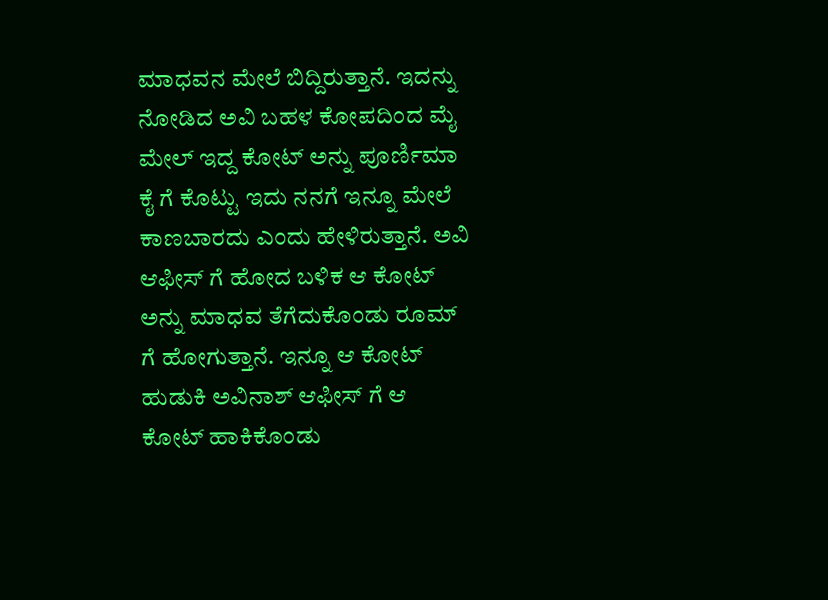ಮಾಧವನ ಮೇಲೆ ಬಿದ್ದಿರುತ್ತಾನೆ. ಇದನ್ನು ನೋಡಿದ ಅವಿ ಬಹಳ ಕೋಪದಿಂದ ಮೈ ಮೇಲ್ ಇದ್ದ ಕೋಟ್ ಅನ್ನು ಪೂರ್ಣಿಮಾ ಕೈ ಗೆ ಕೊಟ್ಟು ಇದು ನನಗೆ ಇನ್ನೂ ಮೇಲೆ ಕಾಣಬಾರದು ಎಂದು ಹೇಳಿರುತ್ತಾನೆ. ಅವಿ ಆಫೀಸ್ ಗೆ ಹೋದ ಬಳಿಕ ಆ ಕೋಟ್ ಅನ್ನು ಮಾಧವ ತೆಗೆದುಕೊಂಡು ರೂಮ್ ಗೆ ಹೋಗುತ್ತಾನೆ. ಇನ್ನೂ ಆ ಕೋಟ್ ಹುಡುಕಿ ಅವಿನಾಶ್ ಆಫೀಸ್ ಗೆ ಆ ಕೋಟ್ ಹಾಕಿಕೊಂಡು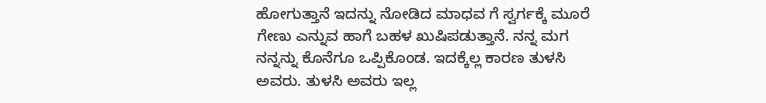ಹೋಗುತ್ತಾನೆ ಇದನ್ನು ನೋಡಿದ ಮಾಧವ ಗೆ ಸ್ವರ್ಗಕ್ಕೆ ಮೂರೆ ಗೇಣು ಎನ್ನುವ ಹಾಗೆ ಬಹಳ ಖುಷಿಪಡುತ್ತಾನೆ. ನನ್ನ ಮಗ ನನ್ನನ್ನು ಕೊನೆಗೂ ಒಪ್ಪಿಕೊಂಡ. ಇದಕ್ಕೆಲ್ಲ ಕಾರಣ ತುಳಸಿ ಅವರು. ತುಳಸಿ ಅವರು ಇಲ್ಲ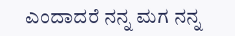ಎಂದಾದರೆ ನನ್ನ ಮಗ ನನ್ನ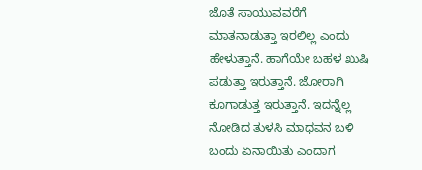ಜೊತೆ ಸಾಯುವವರೆಗೆ ಮಾತನಾಡುತ್ತಾ ಇರಲಿಲ್ಲ ಎಂದು ಹೇಳುತ್ತಾನೆ. ಹಾಗೆಯೇ ಬಹಳ ಖುಷಿ ಪಡುತ್ತಾ ಇರುತ್ತಾನೆ. ಜೋರಾಗಿ ಕೂಗಾಡುತ್ತ ಇರುತ್ತಾನೆ. ಇದನ್ನೆಲ್ಲ ನೋಡಿದ ತುಳಸಿ ಮಾಧವನ ಬಳಿ ಬಂದು ಏನಾಯಿತು ಎಂದಾಗ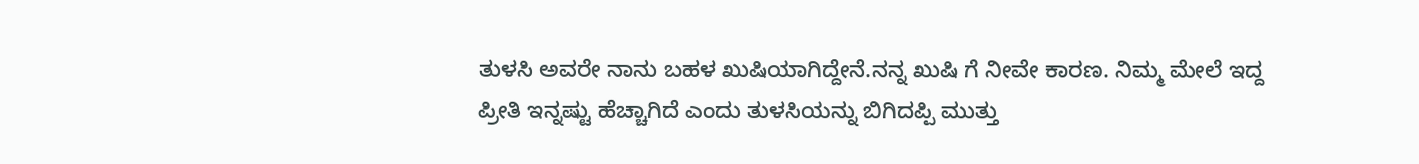ತುಳಸಿ ಅವರೇ ನಾನು ಬಹಳ ಖುಷಿಯಾಗಿದ್ದೇನೆ.ನನ್ನ ಖುಷಿ ಗೆ ನೀವೇ ಕಾರಣ. ನಿಮ್ಮ ಮೇಲೆ ಇದ್ದ ಪ್ರೀತಿ ಇನ್ನಷ್ಟು ಹೆಚ್ಚಾಗಿದೆ ಎಂದು ತುಳಸಿಯನ್ನು ಬಿಗಿದಪ್ಪಿ ಮುತ್ತು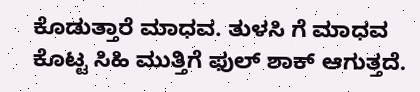ಕೊಡುತ್ತಾರೆ ಮಾಧವ. ತುಳಸಿ ಗೆ ಮಾಧವ ಕೊಟ್ಟ ಸಿಹಿ ಮುತ್ತಿಗೆ ಫುಲ್ ಶಾಕ್ ಆಗುತ್ತದೆ.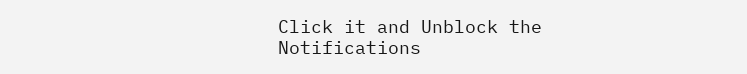Click it and Unblock the Notifications